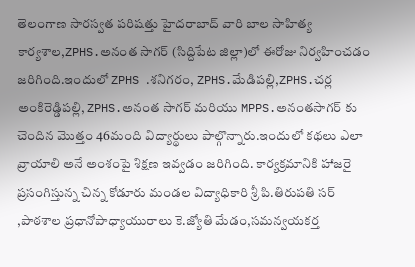తెలంగాణ సారస్వత పరిషత్తు హైదరాబాద్ వారి బాల సాహిత్య కార్యశాల,ZPHS.అనంత సాగర్ (సిద్దిపేట జిల్లా)లో ఈరోజు నిర్వహించడం జరిగింది.ఇందులో ZPHS .శనిగరం, ZPHS.మేడిపల్లి,ZPHS.చర్ల అంకిరెడ్డిపల్లి, ZPHS.అనంత సాగర్ మరియు MPPS.అనంతసాగర్ కు చెందిన మొత్తం 46మంది విద్యార్థులు పాల్గొన్నారు.ఇందులో కథలు ఎలా వ్రాయాలి అనే అంశంపై శిక్షణ ఇవ్వడం జరిగింది. కార్యక్రమానికి హాజరై ప్రసంగిస్తున్న చిన్న కోడూరు మండల విద్యాధికారి శ్రీ పి.తిరుపతి సర్ ,పాఠశాల ప్రధానోపాధ్యాయురాలు కె.జ్యోతి మేడం,సమన్వయకర్త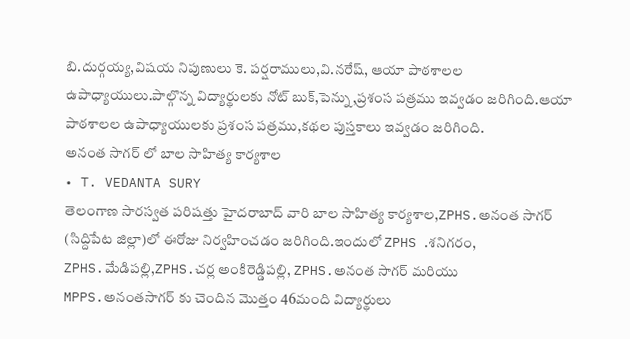బి.దుర్గయ్య,విషయ నిపుణులు కె. పర్షరాములు,వి.నరేష్, ఆయా పాఠశాలల ఉపాధ్యాయులు.పాల్గొన్న విద్యార్థులకు నోట్ బుక్,పెన్ను,ప్రశంస పత్రము ఇవ్వడం జరిగింది.ఆయా పాఠశాలల ఉపాధ్యాయులకు ప్రశంస పత్రము,కథల పుస్తకాలు ఇవ్వడం జరిగింది.
అనంత సాగర్ లో బాల సాహిత్య కార్యశాల
• T. VEDANTA SURY
తెలంగాణ సారస్వత పరిషత్తు హైదరాబాద్ వారి బాల సాహిత్య కార్యశాల,ZPHS.అనంత సాగర్ (సిద్దిపేట జిల్లా)లో ఈరోజు నిర్వహించడం జరిగింది.ఇందులో ZPHS .శనిగరం, ZPHS.మేడిపల్లి,ZPHS.చర్ల అంకిరెడ్డిపల్లి, ZPHS.అనంత సాగర్ మరియు MPPS.అనంతసాగర్ కు చెందిన మొత్తం 46మంది విద్యార్థులు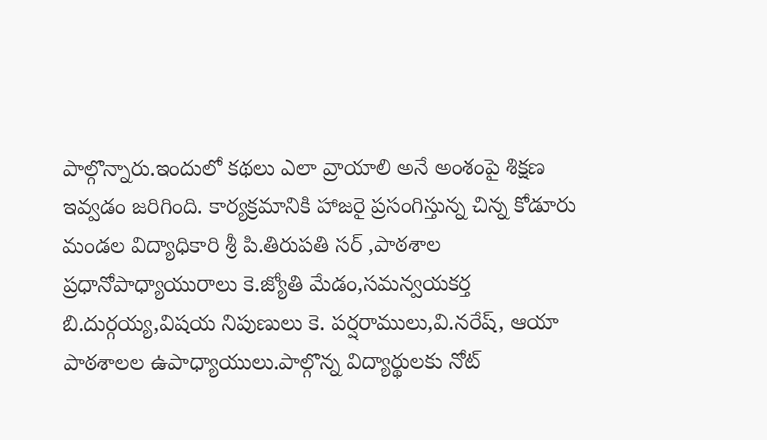పాల్గొన్నారు.ఇందులో కథలు ఎలా వ్రాయాలి అనే అంశంపై శిక్షణ ఇవ్వడం జరిగింది. కార్యక్రమానికి హాజరై ప్రసంగిస్తున్న చిన్న కోడూరు మండల విద్యాధికారి శ్రీ పి.తిరుపతి సర్ ,పాఠశాల ప్రధానోపాధ్యాయురాలు కె.జ్యోతి మేడం,సమన్వయకర్త బి.దుర్గయ్య,విషయ నిపుణులు కె. పర్షరాములు,వి.నరేష్, ఆయా పాఠశాలల ఉపాధ్యాయులు.పాల్గొన్న విద్యార్థులకు నోట్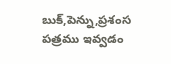బుక్,పెన్ను,ప్రశంస పత్రము ఇవ్వడం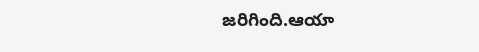జరిగింది.ఆయా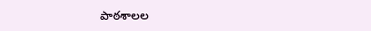పాఠశాలల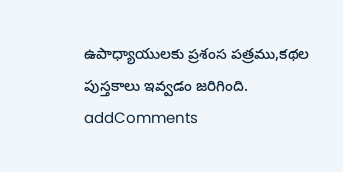ఉపాధ్యాయులకు ప్రశంస పత్రము,కథల పుస్తకాలు ఇవ్వడం జరిగింది.
addComments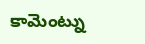కామెంట్ను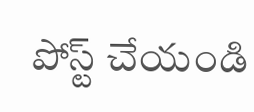పోస్ట్ చేయండి